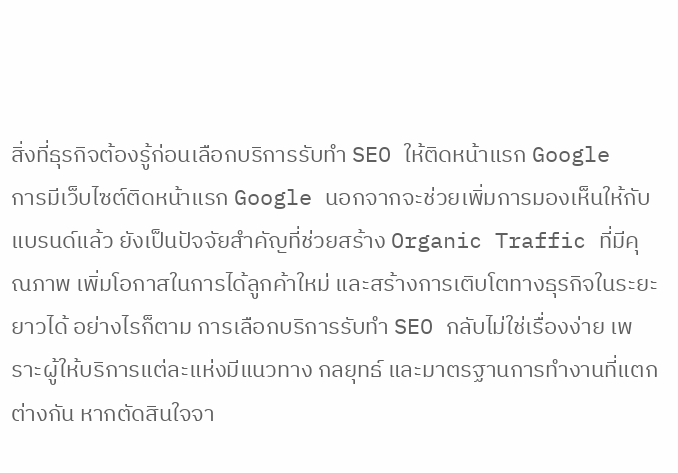สิ่งที่ธุรกิจต้องรู้ก่อนเลือกบริการรับทำ SEO ให้ติดหน้าแรก Google
การมีเว็บไซต์ติดหน้าแรก Google นอกจากจะช่วยเพิ่มการมองเห็นให้กับแบรนด์แล้ว ยังเป็นปัจจัยสำคัญที่ช่วยสร้าง Organic Traffic ที่มีคุณภาพ เพิ่มโอกาสในการได้ลูกค้าใหม่ และสร้างการเติบโตทางธุรกิจในระยะยาวได้ อย่างไรก็ตาม การเลือกบริการรับทำ SEO กลับไม่ใช่เรื่องง่าย เพราะผู้ให้บริการแต่ละแห่งมีแนวทาง กลยุทธ์ และมาตรฐานการทำงานที่แตกต่างกัน หากตัดสินใจจา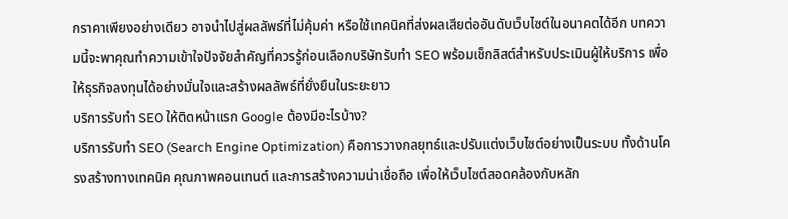กราคาเพียงอย่างเดียว อาจนำไปสู่ผลลัพธ์ที่ไม่คุ้มค่า หรือใช้เทคนิคที่ส่งผลเสียต่ออันดับเว็บไซต์ในอนาคตได้อีก บทความนี้จะพาคุณทำความเข้าใจปัจจัยสำคัญที่ควรรู้ก่อนเลือกบริษัทรับทำ SEO พร้อมเช็กลิสต์สำหรับประเมินผู้ให้บริการ เพื่อให้ธุรกิจลงทุนได้อย่างมั่นใจและสร้างผลลัพธ์ที่ยั่งยืนในระยะยาว
บริการรับทำ SEO ให้ติดหน้าแรก Google ต้องมีอะไรบ้าง?
บริการรับทำ SEO (Search Engine Optimization) คือการวางกลยุทธ์และปรับแต่งเว็บไซต์อย่างเป็นระบบ ทั้งด้านโครงสร้างทางเทคนิค คุณภาพคอนเทนต์ และการสร้างความน่าเชื่อถือ เพื่อให้เว็บไซต์สอดคล้องกับหลัก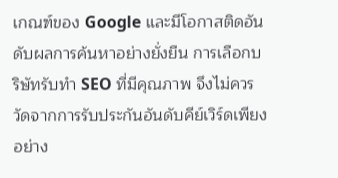เกณฑ์ของ Google และมีโอกาสติดอันดับผลการค้นหาอย่างยั่งยืน การเลือกบริษัทรับทำ SEO ที่มีคุณภาพ จึงไม่ควรวัดจากการรับประกันอันดับคีย์เวิร์ดเพียงอย่าง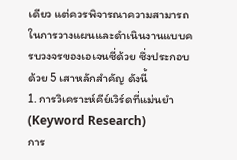เดียว แต่ควรพิจารณาความสามารถในการวางแผนและดำเนินงานแบบครบวงจรของเอเจนซี่ด้วย ซึ่งประกอบด้วย 5 เสาหลักสำคัญ ดังนี้
1. การวิเคราะห์คีย์เวิร์ดที่แม่นยำ (Keyword Research)
การ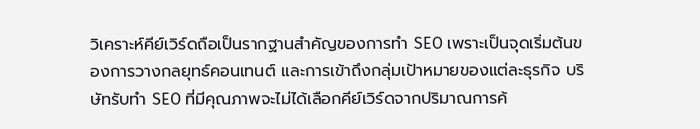วิเคราะห์คีย์เวิร์ดถือเป็นรากฐานสำคัญของการทำ SEO เพราะเป็นจุดเริ่มต้นของการวางกลยุทธ์คอนเทนต์ และการเข้าถึงกลุ่มเป้าหมายของแต่ละธุรกิจ บริษัทรับทำ SEO ที่มีคุณภาพจะไม่ได้เลือกคีย์เวิร์ดจากปริมาณการค้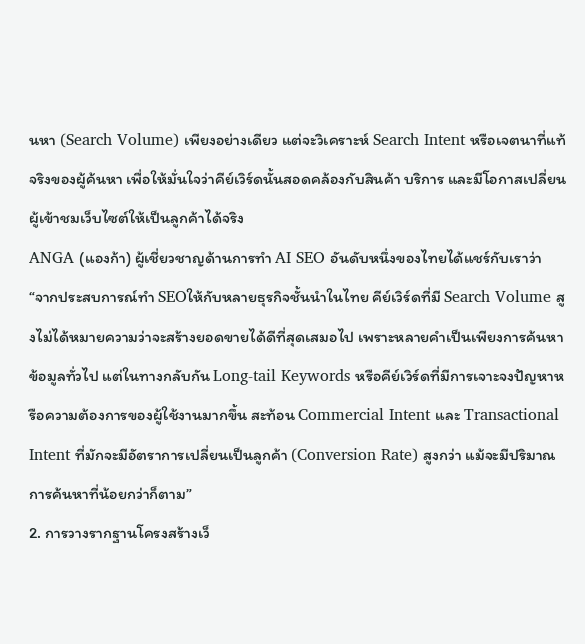นหา (Search Volume) เพียงอย่างเดียว แต่จะวิเคราะห์ Search Intent หรือเจตนาที่แท้จริงของผู้ค้นหา เพื่อให้มั่นใจว่าคีย์เวิร์ดนั้นสอดคล้องกับสินค้า บริการ และมีโอกาสเปลี่ยนผู้เข้าชมเว็บไซต์ให้เป็นลูกค้าได้จริง
ANGA (แองก้า) ผู้เชี่ยวชาญด้านการทำ AI SEO อันดับหนึ่งของไทยได้แชร์กับเราว่า
“จากประสบการณ์ทำ SEOให้กับหลายธุรกิจชั้นนำในไทย คีย์เวิร์ดที่มี Search Volume สูงไม่ได้หมายความว่าจะสร้างยอดขายได้ดีที่สุดเสมอไป เพราะหลายคำเป็นเพียงการค้นหาข้อมูลทั่วไป แต่ในทางกลับกัน Long-tail Keywords หรือคีย์เวิร์ดที่มีการเจาะจงปัญหาหรือความต้องการของผู้ใช้งานมากขึ้น สะท้อน Commercial Intent และ Transactional Intent ที่มักจะมีอัตราการเปลี่ยนเป็นลูกค้า (Conversion Rate) สูงกว่า แม้จะมีปริมาณการค้นหาที่น้อยกว่าก็ตาม”
2. การวางรากฐานโครงสร้างเว็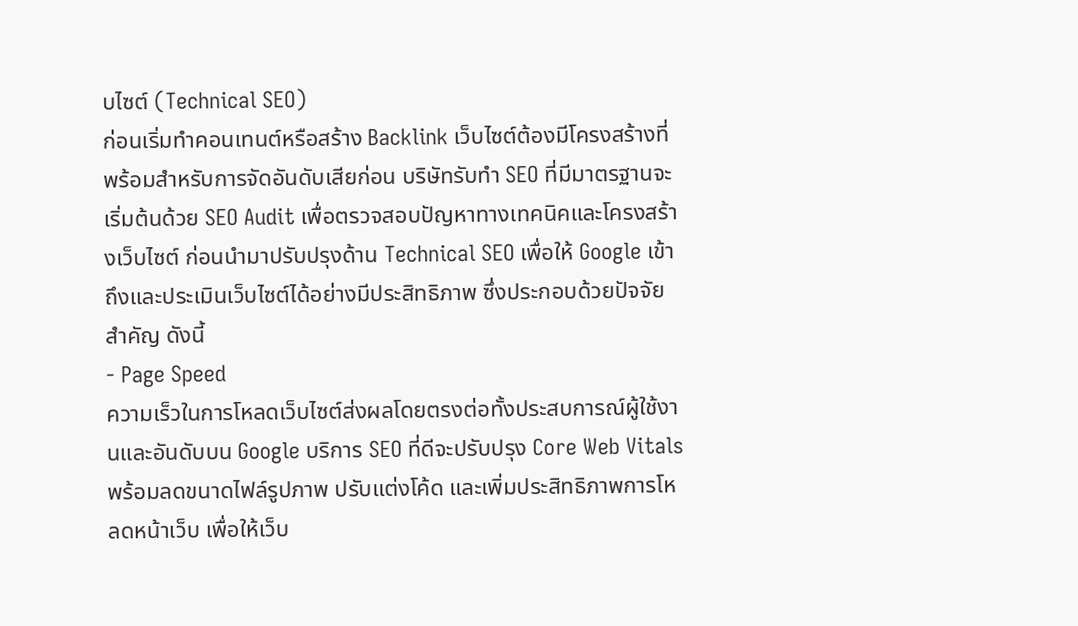บไซต์ (Technical SEO)
ก่อนเริ่มทำคอนเทนต์หรือสร้าง Backlink เว็บไซต์ต้องมีโครงสร้างที่พร้อมสำหรับการจัดอันดับเสียก่อน บริษัทรับทำ SEO ที่มีมาตรฐานจะเริ่มต้นด้วย SEO Audit เพื่อตรวจสอบปัญหาทางเทคนิคและโครงสร้างเว็บไซต์ ก่อนนำมาปรับปรุงด้าน Technical SEO เพื่อให้ Google เข้าถึงและประเมินเว็บไซต์ได้อย่างมีประสิทธิภาพ ซึ่งประกอบด้วยปัจจัยสำคัญ ดังนี้
- Page Speed
ความเร็วในการโหลดเว็บไซต์ส่งผลโดยตรงต่อทั้งประสบการณ์ผู้ใช้งานและอันดับบน Google บริการ SEO ที่ดีจะปรับปรุง Core Web Vitals พร้อมลดขนาดไฟล์รูปภาพ ปรับแต่งโค้ด และเพิ่มประสิทธิภาพการโหลดหน้าเว็บ เพื่อให้เว็บ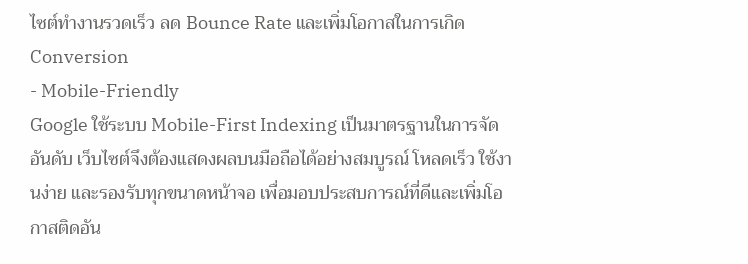ไซต์ทำงานรวดเร็ว ลด Bounce Rate และเพิ่มโอกาสในการเกิด Conversion
- Mobile-Friendly
Google ใช้ระบบ Mobile-First Indexing เป็นมาตรฐานในการจัดอันดับ เว็บไซต์จึงต้องแสดงผลบนมือถือได้อย่างสมบูรณ์ โหลดเร็ว ใช้งานง่าย และรองรับทุกขนาดหน้าจอ เพื่อมอบประสบการณ์ที่ดีและเพิ่มโอกาสติดอัน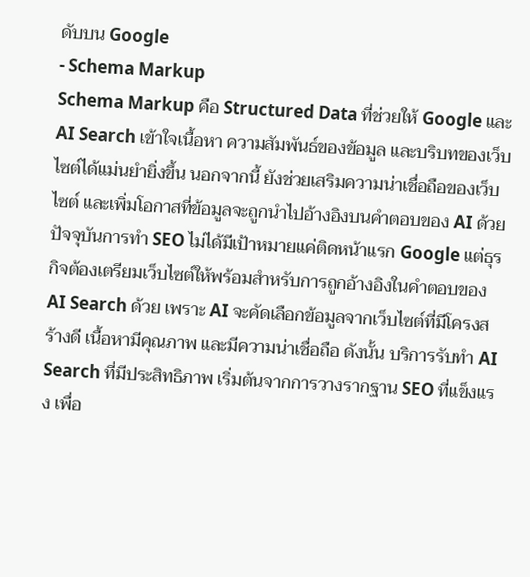ดับบน Google
- Schema Markup
Schema Markup คือ Structured Data ที่ช่วยให้ Google และ AI Search เข้าใจเนื้อหา ความสัมพันธ์ของข้อมูล และบริบทของเว็บไซต์ได้แม่นยำยิ่งขึ้น นอกจากนี้ ยังช่วยเสริมความน่าเชื่อถือของเว็บไซต์ และเพิ่มโอกาสที่ข้อมูลจะถูกนำไปอ้างอิงบนคำตอบของ AI ด้วย
ปัจจุบันการทำ SEO ไม่ได้มีเป้าหมายแค่ติดหน้าแรก Google แต่ธุรกิจต้องเตรียมเว็บไซต์ให้พร้อมสำหรับการถูกอ้างอิงในคำตอบของ AI Search ด้วย เพราะ AI จะคัดเลือกข้อมูลจากเว็บไซต์ที่มีโครงสร้างดี เนื้อหามีคุณภาพ และมีความน่าเชื่อถือ ดังนั้น บริการรับทำ AI Search ที่มีประสิทธิภาพ เริ่มต้นจากการวางรากฐาน SEO ที่แข็งแรง เพื่อ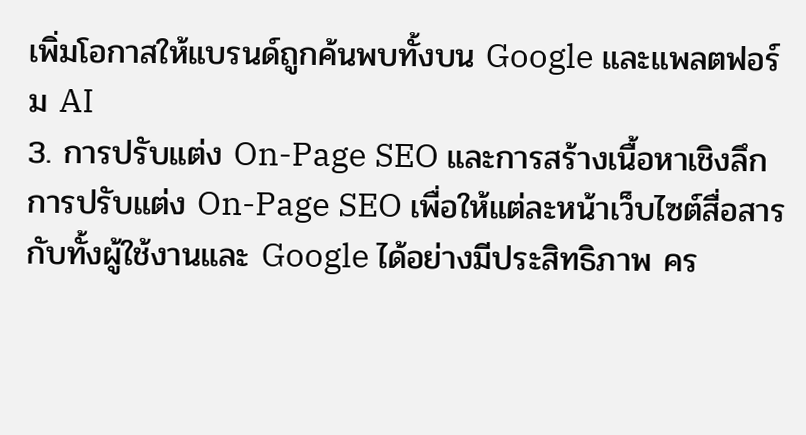เพิ่มโอกาสให้แบรนด์ถูกค้นพบทั้งบน Google และแพลตฟอร์ม AI
3. การปรับแต่ง On-Page SEO และการสร้างเนื้อหาเชิงลึก
การปรับแต่ง On-Page SEO เพื่อให้แต่ละหน้าเว็บไซต์สื่อสารกับทั้งผู้ใช้งานและ Google ได้อย่างมีประสิทธิภาพ คร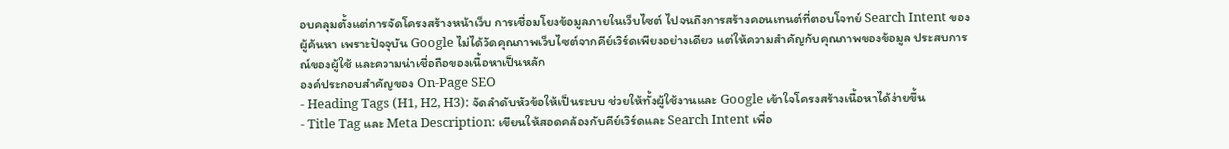อบคลุมตั้งแต่การจัดโครงสร้างหน้าเว็บ การเชื่อมโยงข้อมูลภายในเว็บไซต์ ไปจนถึงการสร้างคอนเทนต์ที่ตอบโจทย์ Search Intent ของผู้ค้นหา เพราะปัจจุบัน Google ไม่ได้วัดคุณภาพเว็บไซต์จากคีย์เวิร์ดเพียงอย่างเดียว แต่ให้ความสำคัญกับคุณภาพของข้อมูล ประสบการณ์ของผู้ใช้ และความน่าเชื่อถือของเนื้อหาเป็นหลัก
องค์ประกอบสำคัญของ On-Page SEO
- Heading Tags (H1, H2, H3): จัดลำดับหัวข้อให้เป็นระบบ ช่วยให้ทั้งผู้ใช้งานและ Google เข้าใจโครงสร้างเนื้อหาได้ง่ายขึ้น
- Title Tag และ Meta Description: เขียนให้สอดคล้องกับคีย์เวิร์ดและ Search Intent เพื่อ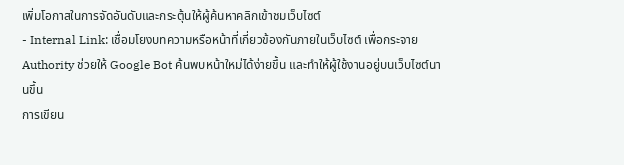เพิ่มโอกาสในการจัดอันดับและกระตุ้นให้ผู้ค้นหาคลิกเข้าชมเว็บไซต์
- Internal Link: เชื่อมโยงบทความหรือหน้าที่เกี่ยวข้องกันภายในเว็บไซต์ เพื่อกระจาย Authority ช่วยให้ Google Bot ค้นพบหน้าใหม่ได้ง่ายขึ้น และทำให้ผู้ใช้งานอยู่บนเว็บไซต์นานขึ้น
การเขียน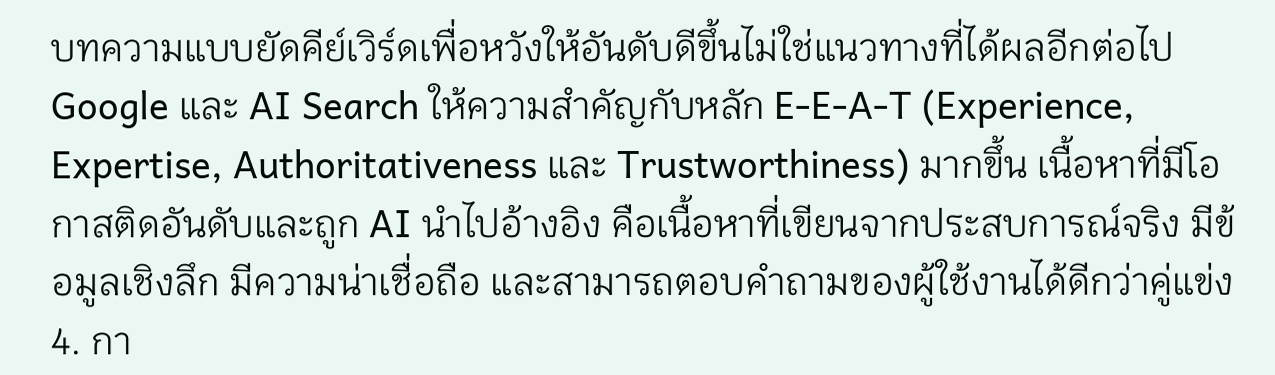บทความแบบยัดคีย์เวิร์ดเพื่อหวังให้อันดับดีขึ้นไม่ใช่แนวทางที่ได้ผลอีกต่อไป Google และ AI Search ให้ความสำคัญกับหลัก E-E-A-T (Experience, Expertise, Authoritativeness และ Trustworthiness) มากขึ้น เนื้อหาที่มีโอกาสติดอันดับและถูก AI นำไปอ้างอิง คือเนื้อหาที่เขียนจากประสบการณ์จริง มีข้อมูลเชิงลึก มีความน่าเชื่อถือ และสามารถตอบคำถามของผู้ใช้งานได้ดีกว่าคู่แข่ง
4. กา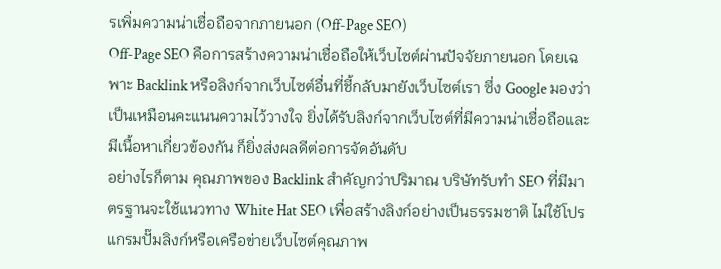รเพิ่มความน่าเชื่อถือจากภายนอก (Off-Page SEO)
Off-Page SEO คือการสร้างความน่าเชื่อถือให้เว็บไซต์ผ่านปัจจัยภายนอก โดยเฉพาะ Backlink หรือลิงก์จากเว็บไซต์อื่นที่ชี้กลับมายังเว็บไซต์เรา ซึ่ง Google มองว่าเป็นเหมือนคะแนนความไว้วางใจ ยิ่งได้รับลิงก์จากเว็บไซต์ที่มีความน่าเชื่อถือและมีเนื้อหาเกี่ยวข้องกัน ก็ยิ่งส่งผลดีต่อการจัดอันดับ
อย่างไรก็ตาม คุณภาพของ Backlink สำคัญกว่าปริมาณ บริษัทรับทำ SEO ที่มีมาตรฐานจะใช้แนวทาง White Hat SEO เพื่อสร้างลิงก์อย่างเป็นธรรมชาติ ไม่ใช้โปรแกรมปั๊มลิงก์หรือเครือข่ายเว็บไซต์คุณภาพ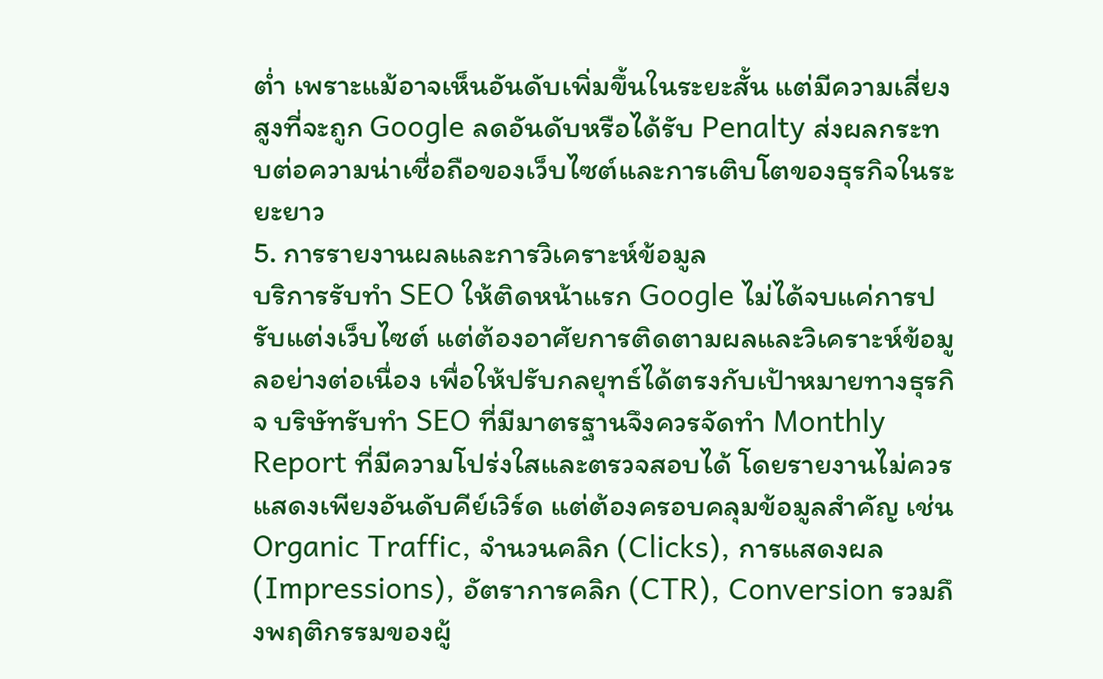ต่ำ เพราะแม้อาจเห็นอันดับเพิ่มขึ้นในระยะสั้น แต่มีความเสี่ยงสูงที่จะถูก Google ลดอันดับหรือได้รับ Penalty ส่งผลกระทบต่อความน่าเชื่อถือของเว็บไซต์และการเติบโตของธุรกิจในระยะยาว
5. การรายงานผลและการวิเคราะห์ข้อมูล
บริการรับทำ SEO ให้ติดหน้าแรก Google ไม่ได้จบแค่การปรับแต่งเว็บไซต์ แต่ต้องอาศัยการติดตามผลและวิเคราะห์ข้อมูลอย่างต่อเนื่อง เพื่อให้ปรับกลยุทธ์ได้ตรงกับเป้าหมายทางธุรกิจ บริษัทรับทำ SEO ที่มีมาตรฐานจึงควรจัดทำ Monthly Report ที่มีความโปร่งใสและตรวจสอบได้ โดยรายงานไม่ควรแสดงเพียงอันดับคีย์เวิร์ด แต่ต้องครอบคลุมข้อมูลสำคัญ เช่น Organic Traffic, จำนวนคลิก (Clicks), การแสดงผล (Impressions), อัตราการคลิก (CTR), Conversion รวมถึงพฤติกรรมของผู้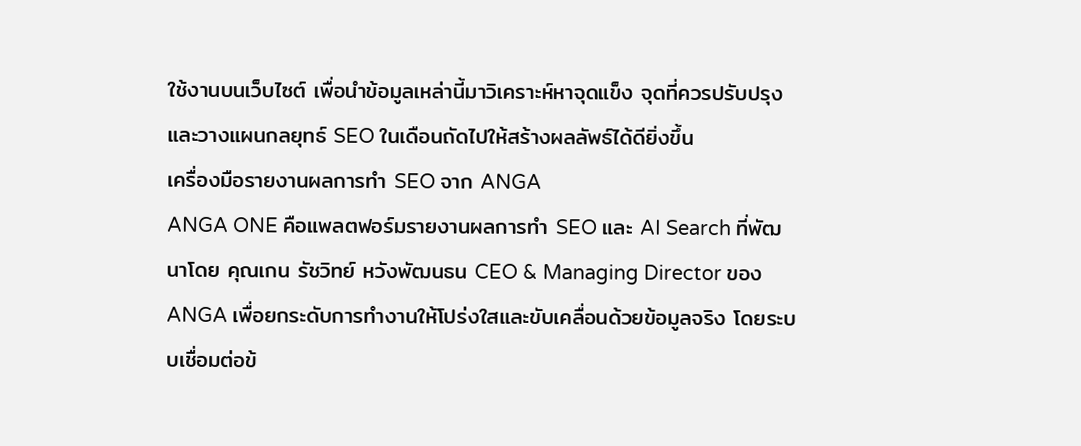ใช้งานบนเว็บไซต์ เพื่อนำข้อมูลเหล่านี้มาวิเคราะห์หาจุดแข็ง จุดที่ควรปรับปรุง และวางแผนกลยุทธ์ SEO ในเดือนถัดไปให้สร้างผลลัพธ์ได้ดียิ่งขึ้น
เครื่องมือรายงานผลการทำ SEO จาก ANGA
ANGA ONE คือแพลตฟอร์มรายงานผลการทำ SEO และ AI Search ที่พัฒนาโดย คุณเกน รัชวิทย์ หวังพัฒนธน CEO & Managing Director ของ ANGA เพื่อยกระดับการทำงานให้โปร่งใสและขับเคลื่อนด้วยข้อมูลจริง โดยระบบเชื่อมต่อข้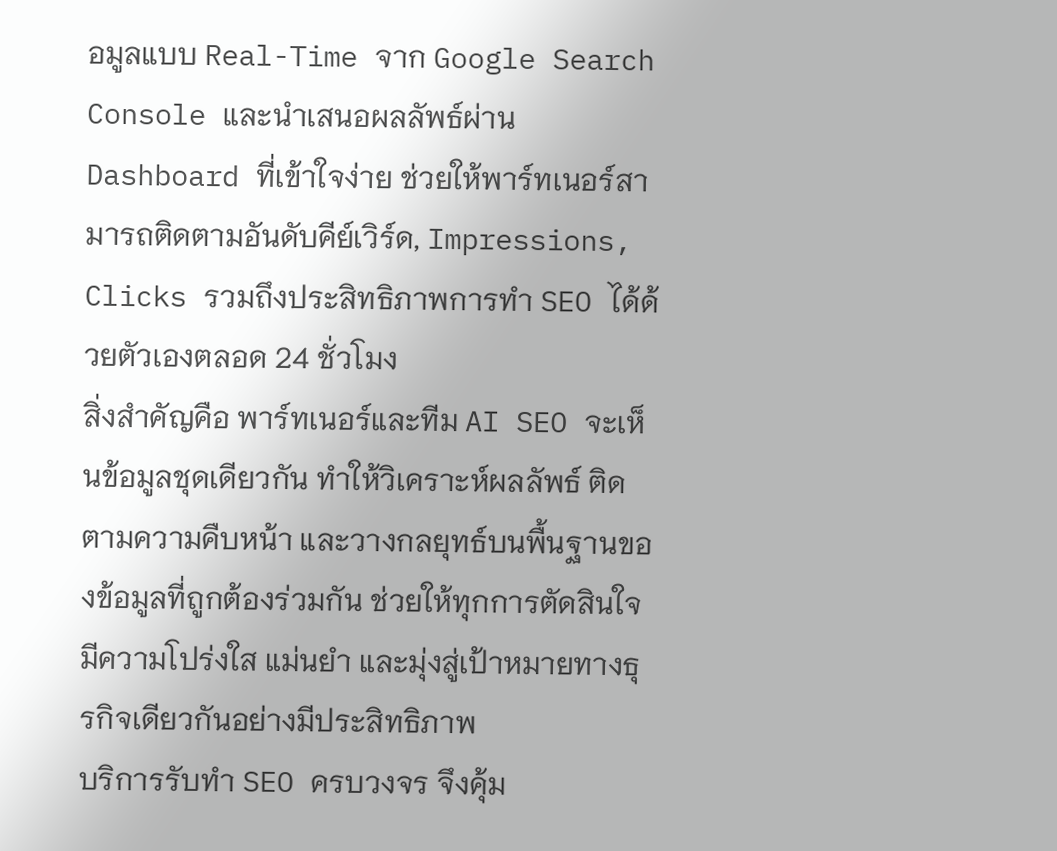อมูลแบบ Real-Time จาก Google Search Console และนำเสนอผลลัพธ์ผ่าน Dashboard ที่เข้าใจง่าย ช่วยให้พาร์ทเนอร์สามารถติดตามอันดับคีย์เวิร์ด, Impressions, Clicks รวมถึงประสิทธิภาพการทำ SEO ได้ด้วยตัวเองตลอด 24 ชั่วโมง
สิ่งสำคัญคือ พาร์ทเนอร์และทีม AI SEO จะเห็นข้อมูลชุดเดียวกัน ทำให้วิเคราะห์ผลลัพธ์ ติดตามความคืบหน้า และวางกลยุทธ์บนพื้นฐานของข้อมูลที่ถูกต้องร่วมกัน ช่วยให้ทุกการตัดสินใจมีความโปร่งใส แม่นยำ และมุ่งสู่เป้าหมายทางธุรกิจเดียวกันอย่างมีประสิทธิภาพ
บริการรับทำ SEO ครบวงจร จึงคุ้ม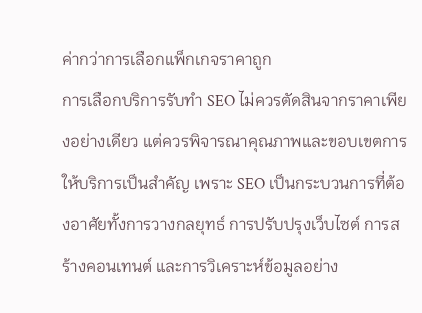ค่ากว่าการเลือกแพ็กเกจราคาถูก
การเลือกบริการรับทำ SEO ไม่ควรตัดสินจากราคาเพียงอย่างเดียว แต่ควรพิจารณาคุณภาพและขอบเขตการให้บริการเป็นสำคัญ เพราะ SEO เป็นกระบวนการที่ต้องอาศัยทั้งการวางกลยุทธ์ การปรับปรุงเว็บไซต์ การสร้างคอนเทนต์ และการวิเคราะห์ข้อมูลอย่าง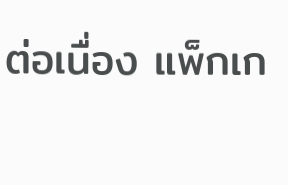ต่อเนื่อง แพ็กเก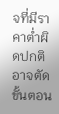จที่มีราคาต่ำผิดปกติอาจตัดขั้นตอน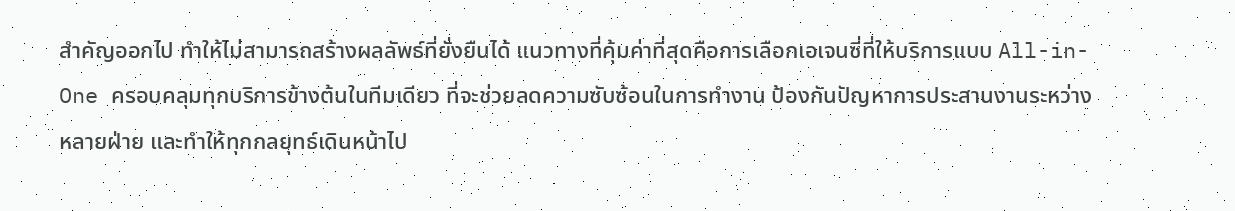สำคัญออกไป ทำให้ไม่สามารถสร้างผลลัพธ์ที่ยั่งยืนได้ แนวทางที่คุ้มค่าที่สุดคือการเลือกเอเจนซี่ที่ให้บริการแบบ All-in-One ครอบคลุมทุกบริการข้างต้นในทีมเดียว ที่จะช่วยลดความซับซ้อนในการทำงาน ป้องกันปัญหาการประสานงานระหว่างหลายฝ่าย และทำให้ทุกกลยุทธ์เดินหน้าไป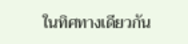ในทิศทางเดียวกัน